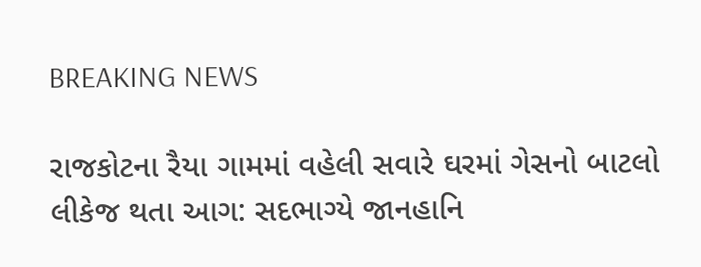BREAKING NEWS

રાજકોટના રૈયા ગામમાં વહેલી સવારે ઘરમાં ગેસનો બાટલો લીકેજ થતા આગ: સદભાગ્યે જાનહાનિ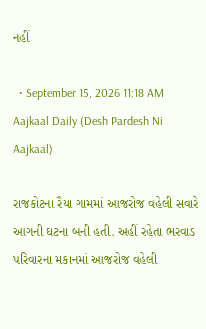નહીં

  • September 15, 2026 11:18 AM
Aajkaal Daily (Desh Pardesh Ni Aajkaal)

રાજકોટના રૈયા ગામમાં આજરોજ વહેલી સવારે આગની ઘટના બની હતી. અહીં રહેતા ભરવાડ પરિવારના મકાનમાં આજરોજ વહેલી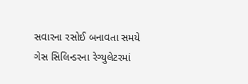સવારના રસોઈ બનાવતા સમયે ગેસ સિલિન્ડરના રેગ્યુલેટરમાં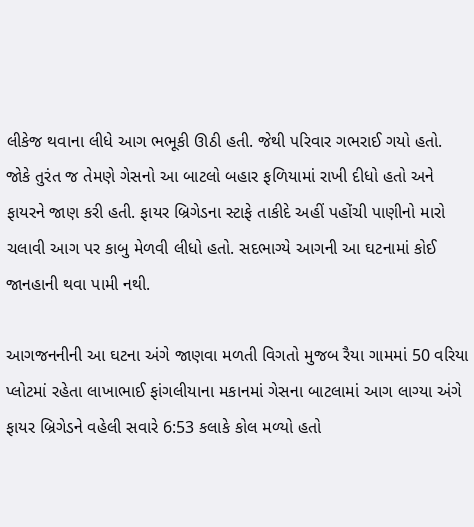લીકેજ થવાના લીધે આગ ભભૂકી ઊઠી હતી. જેથી પરિવાર ગભરાઈ ગયો હતો. જોકે તુરંત જ તેમણે ગેસનો આ બાટલો બહાર ફળિયામાં રાખી દીધો હતો અને ફાયરને જાણ કરી હતી. ફાયર બ્રિગેડના સ્ટાફે તાકીદે અહીં પહોંચી પાણીનો મારો ચલાવી આગ પર કાબુ મેળવી લીધો હતો. સદભાગ્યે આગની આ ઘટનામાં કોઈ જાનહાની થવા પામી નથી.

આગજનનીની આ ઘટના અંગે જાણવા મળતી વિગતો મુજબ રૈયા ગામમાં 50 વરિયા પ્લોટમાં રહેતા લાખાભાઈ ફાંગલીયાના મકાનમાં ગેસના બાટલામાં આગ લાગ્યા અંગે ફાયર બ્રિગેડને વહેલી સવારે 6:53 કલાકે કોલ મળ્યો હતો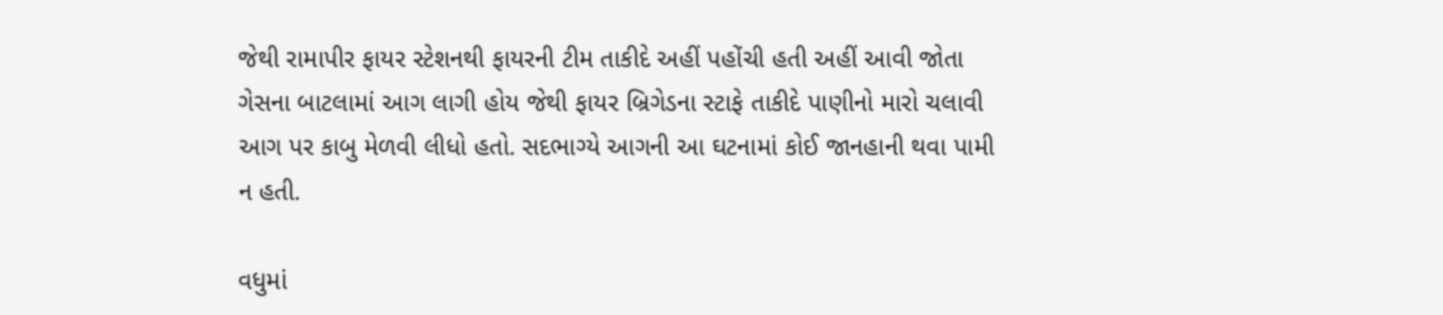જેથી રામાપીર ફાયર સ્ટેશનથી ફાયરની ટીમ તાકીદે અહીં પહોંચી હતી અહીં આવી જોતા ગેસના બાટલામાં આગ લાગી હોય જેથી ફાયર બ્રિગેડના સ્ટાફે તાકીદે પાણીનો મારો ચલાવી આગ પર કાબુ મેળવી લીધો હતો. સદભાગ્યે આગની આ ઘટનામાં કોઈ જાનહાની થવા પામી ન હતી.

વધુમાં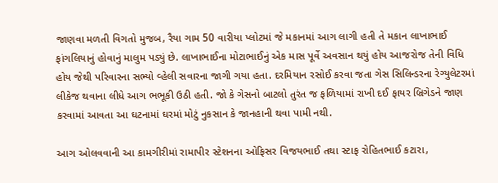જાણવા મળતી વિગતો મુજબ, રૈયા ગામ 50 વારીયા પ્લોટમાં જે મકાનમાં આગ લાગી હતી તે મકાન લાખાભાઈ ફાંગલિયાનું હોવાનું માલુમ પડ્યું છે. લાખાભાઈના મોટાભાઈનું એક માસ પૂર્વે અવસાન થયું હોય આજરોજ તેની વિધિ હોય જેથી પરિવારના સભ્યો વ્હેલી સવારના જાગી ગયા હતા. દરમિયાન રસોઈ કરવા જતા ગેસ સિલિન્ડરના રેગ્યુલેટરમાં લીકેજ થવાના લીધે આગ ભભૂકી ઉઠી હતી. જો કે ગેસનો બાટલો તુરંત જ ફળિયામાં રાખી દઈ ફાયર બ્રિગેડને જાણ કરવામાં આવતા આ ઘટનામાં ઘરમાં મોટું નુકસાન કે જાનહાની થવા પામી નથી.

આગ ઓલવવાની આ કામગીરીમાં રામાપીર સ્ટેશનના ઓફિસર વિજયભાઈ તથા સ્ટાફ રોહિતભાઈ કટારા,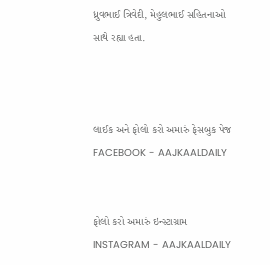ધ્રુવભાઈ ત્રિવેદી, મેહુલભાઈ સહિતનાઓ સાથે રહ્યા હતા.



લાઈક અને ફોલો કરો અમારું ફેસબુક પેજ FACEBOOK - AAJKAALDAILY


ફોલો કરો અમારું ઇન્સ્ટાગ્રામ INSTAGRAM - AAJKAALDAILY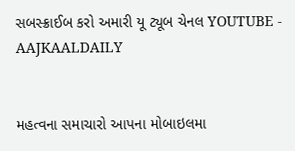સબસ્ક્રાઈબ કરો અમારી યૂ ટ્યૂબ ચેનલ YOUTUBE - AAJKAALDAILY


મહત્વના સમાચારો આપના મોબાઇલમા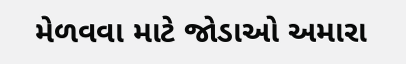મેળવવા માટે જોડાઓ અમારા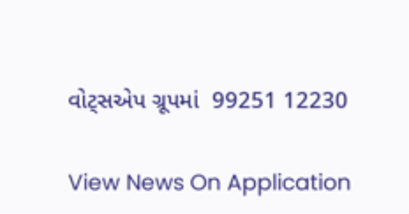વોટ્સએપ ગ્રૂપમાં  99251 12230

View News On Application